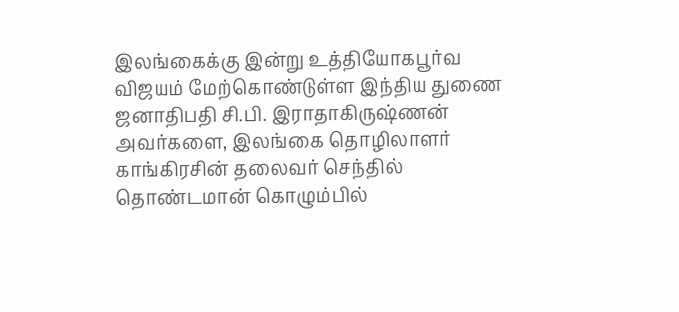இலங்கைக்கு இன்று உத்தியோகபூர்வ விஜயம் மேற்கொண்டுள்ள இந்திய துணை ஜனாதிபதி சி.பி. இராதாகிருஷ்ணன் அவர்களை, இலங்கை தொழிலாளர் காங்கிரசின் தலைவர் செந்தில் தொண்டமான் கொழும்பில்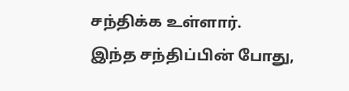சந்திக்க உள்ளார்.
இந்த சந்திப்பின் போது,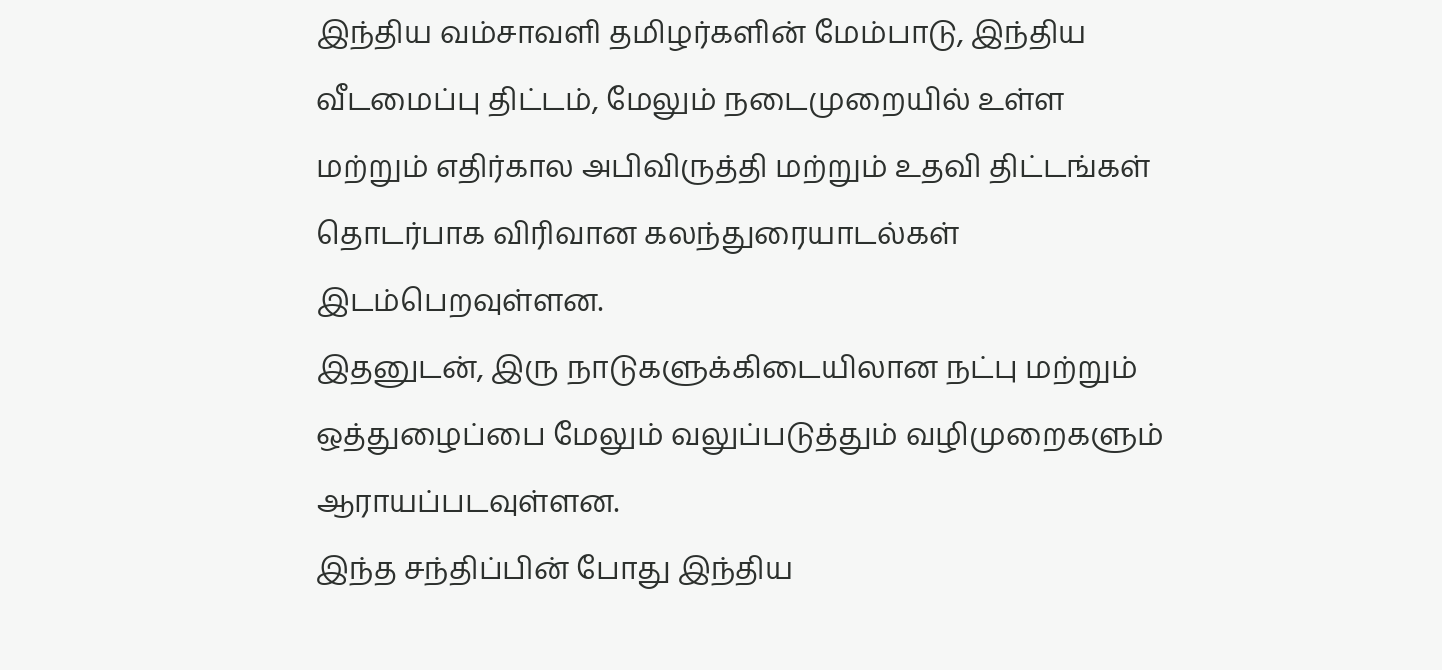இந்திய வம்சாவளி தமிழர்களின் மேம்பாடு, இந்திய வீடமைப்பு திட்டம், மேலும் நடைமுறையில் உள்ள மற்றும் எதிர்கால அபிவிருத்தி மற்றும் உதவி திட்டங்கள் தொடர்பாக விரிவான கலந்துரையாடல்கள் இடம்பெறவுள்ளன.
இதனுடன், இரு நாடுகளுக்கிடையிலான நட்பு மற்றும் ஒத்துழைப்பை மேலும் வலுப்படுத்தும் வழிமுறைகளும் ஆராயப்படவுள்ளன.
இந்த சந்திப்பின் போது இந்திய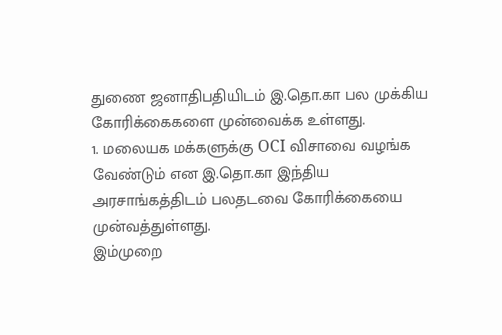துணை ஜனாதிபதியிடம் இ.தொ.கா பல முக்கிய கோரிக்கைகளை முன்வைக்க உள்ளது.
1. மலையக மக்களுக்கு OCI விசாவை வழங்க வேண்டும் என இ.தொ.கா இந்திய அரசாங்கத்திடம் பலதடவை கோரிக்கையை முன்வத்துள்ளது.
இம்முறை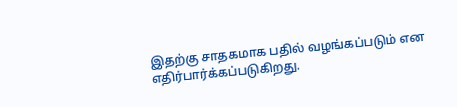இதற்கு சாதகமாக பதில் வழங்கப்படும் என எதிர்பார்க்கப்படுகிறது.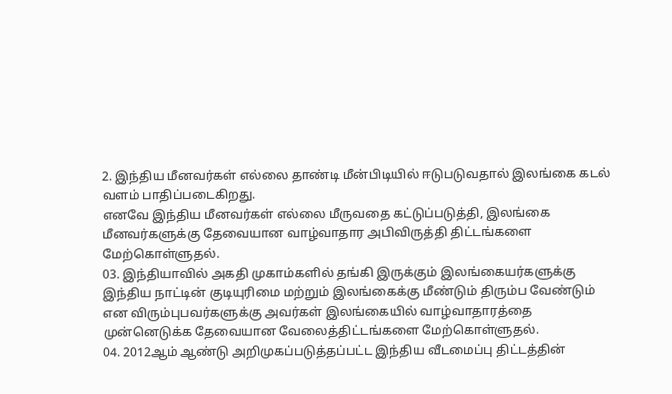2. இந்திய மீனவர்கள் எல்லை தாண்டி மீன்பிடியில் ஈடுபடுவதால் இலங்கை கடல் வளம் பாதிப்படைகிறது.
எனவே இந்திய மீனவர்கள் எல்லை மீருவதை கட்டுப்படுத்தி, இலங்கை மீனவர்களுக்கு தேவையான வாழ்வாதார அபிவிருத்தி திட்டங்களை மேற்கொள்ளுதல்.
03. இந்தியாவில் அகதி முகாம்களில் தங்கி இருக்கும் இலங்கையர்களுக்கு இந்திய நாட்டின் குடியுரிமை மற்றும் இலங்கைக்கு மீண்டும் திரும்ப வேண்டும் என விரும்புபவர்களுக்கு அவர்கள் இலங்கையில் வாழ்வாதாரத்தை முன்னெடுக்க தேவையான வேலைத்திட்டங்களை மேற்கொள்ளுதல்.
04. 2012ஆம் ஆண்டு அறிமுகப்படுத்தப்பட்ட இந்திய வீடமைப்பு திட்டத்தின்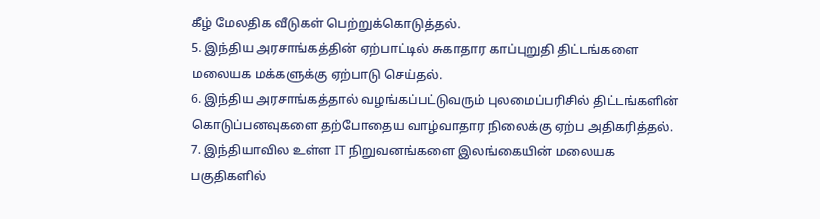கீழ் மேலதிக வீடுகள் பெற்றுக்கொடுத்தல்.
5. இந்திய அரசாங்கத்தின் ஏற்பாட்டில் சுகாதார காப்புறுதி திட்டங்களை மலையக மக்களுக்கு ஏற்பாடு செய்தல்.
6. இந்திய அரசாங்கத்தால் வழங்கப்பட்டுவரும் புலமைப்பரிசில் திட்டங்களின் கொடுப்பனவுகளை தற்போதைய வாழ்வாதார நிலைக்கு ஏற்ப அதிகரித்தல்.
7. இந்தியாவில உள்ள IT நிறுவனங்களை இலங்கையின் மலையக பகுதிகளில்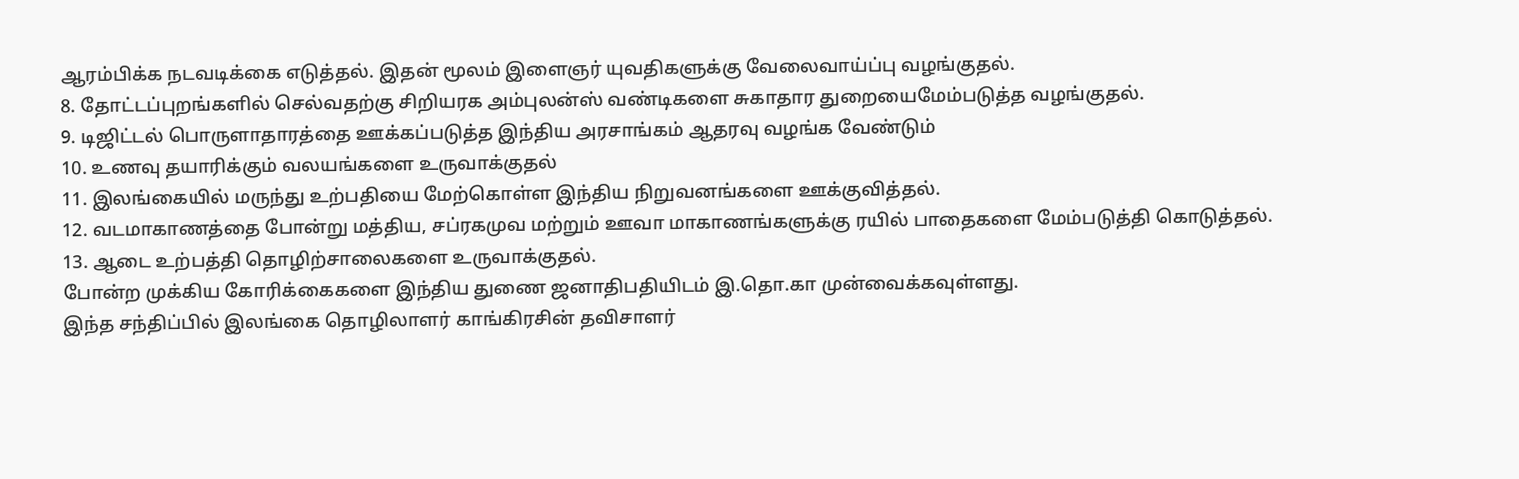ஆரம்பிக்க நடவடிக்கை எடுத்தல். இதன் மூலம் இளைஞர் யுவதிகளுக்கு வேலைவாய்ப்பு வழங்குதல்.
8. தோட்டப்புறங்களில் செல்வதற்கு சிறியரக அம்புலன்ஸ் வண்டிகளை சுகாதார துறையைமேம்படுத்த வழங்குதல்.
9. டிஜிட்டல் பொருளாதாரத்தை ஊக்கப்படுத்த இந்திய அரசாங்கம் ஆதரவு வழங்க வேண்டும்
10. உணவு தயாரிக்கும் வலயங்களை உருவாக்குதல்
11. இலங்கையில் மருந்து உற்பதியை மேற்கொள்ள இந்திய நிறுவனங்களை ஊக்குவித்தல்.
12. வடமாகாணத்தை போன்று மத்திய, சப்ரகமுவ மற்றும் ஊவா மாகாணங்களுக்கு ரயில் பாதைகளை மேம்படுத்தி கொடுத்தல்.
13. ஆடை உற்பத்தி தொழிற்சாலைகளை உருவாக்குதல்.
போன்ற முக்கிய கோரிக்கைகளை இந்திய துணை ஜனாதிபதியிடம் இ.தொ.கா முன்வைக்கவுள்ளது.
இந்த சந்திப்பில் இலங்கை தொழிலாளர் காங்கிரசின் தவிசாளர்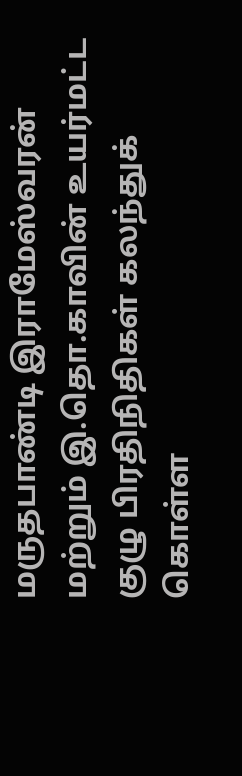மருதபாண்டி இராமேஸ்வரன் மற்றும் இ.தொ.காவின் உயர்மட்ட குழு பிரதிநிதிகள் கலந்துக் கொள்ள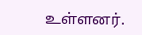உள்ளனர்.